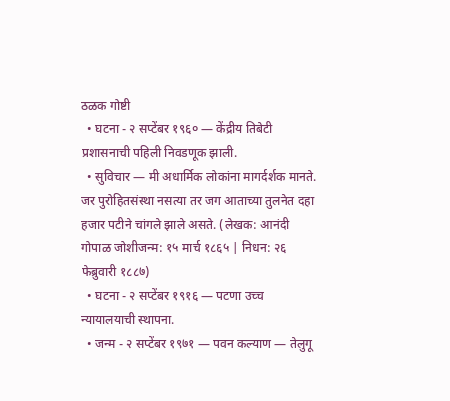ठळक गोष्टी
  • घटना - २ सप्टेंबर १९६० — केंद्रीय तिबेटी प्रशासनाची पहिली निवडणूक झाली.
  • सुविचार — मी अधार्मिक लोकांना मागर्दर्शक मानते. जर पुरोहितसंस्था नसत्या तर जग आताच्या तुलनेत दहा हजार पटीने चांगले झाले असते. (लेखक: आनंदी गोपाळ जोशीजन्म: १५ मार्च १८६५ | निधन: २६ फेब्रुवारी १८८७)
  • घटना - २ सप्टेंबर १९१६ — पटणा उच्च न्यायालयाची स्थापना.
  • जन्म - २ सप्टेंबर १९७१ — पवन कल्याण — तेलुगू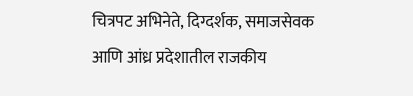चित्रपट अभिनेते, दिग्दर्शक, समाजसेवक आणि आंध्र प्रदेशातील राजकीय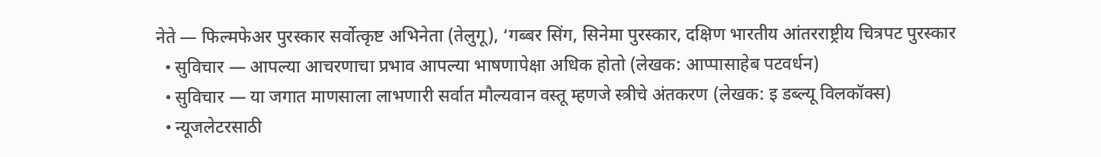नेते — फिल्मफेअर पुरस्कार सर्वोत्कृष्ट अभिनेता (तेलुगू), ‘गब्बर सिंग, सिनेमा पुरस्कार, दक्षिण भारतीय आंतरराष्ट्रीय चित्रपट पुरस्कार
  • सुविचार — आपल्या आचरणाचा प्रभाव आपल्या भाषणापेक्षा अधिक होतो (लेखक: आप्पासाहेब पटवर्धन)
  • सुविचार — या जगात माणसाला लाभणारी सर्वात मौल्यवान वस्तू म्हणजे स्त्रीचे अंतकरण (लेखक: इ डब्ल्यू विलकॉक्स)
  • न्यूजलेटरसाठी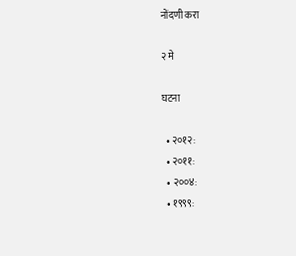नोंदणी करा

२ मे

घटना

  • २०१२:
  • २०११:
  • २००४:
  • १९९९: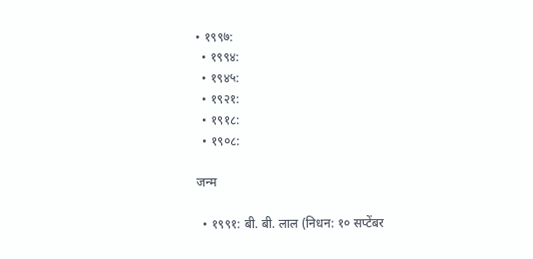• १९९७:
  • १९९४:
  • १९४५:
  • १९२१:
  • १९१८:
  • १९०८:

जन्म

  • १९९१: बी. बी. लाल (निधन: १० सप्टेंबर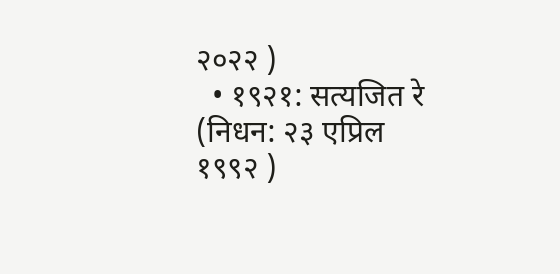२०२२ )
  • १९२१: सत्यजित रे (निधन: २३ एप्रिल १९९२ )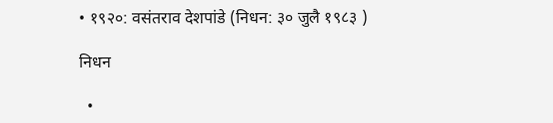• १९२०: वसंतराव देशपांडे (निधन: ३० जुलै १९८३ )

निधन

  •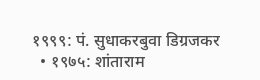१९९९: पं. सुधाकरबुवा डिग्रजकर
  • १९७५: शांताराम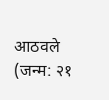आठवले (जन्म: २१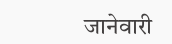जानेवारी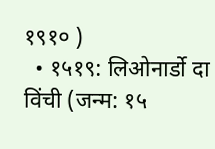१९१० )
  • १५१९: लिओनार्डो दा विंची (जन्म: १५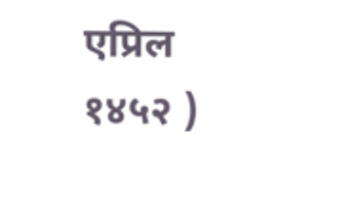एप्रिल १४५२ )